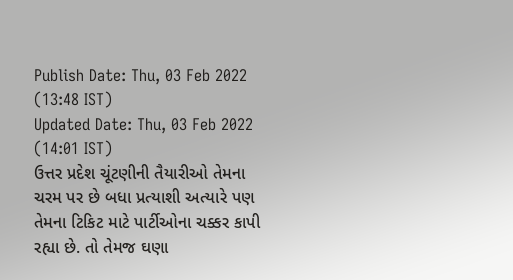Publish Date: Thu, 03 Feb 2022 (13:48 IST)
Updated Date: Thu, 03 Feb 2022 (14:01 IST)
ઉત્તર પ્રદેશ ચૂંટણીની તૈયારીઓ તેમના ચરમ પર છે બધા પ્રત્યાશી અત્યારે પણ તેમના ટિકિટ માટે પાર્ટીઓના ચક્કર કાપી રહ્યા છે. તો તેમજ ઘણા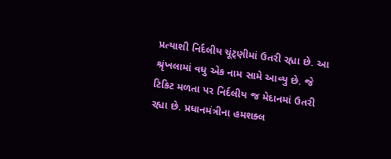પ્રત્યાશી નિર્દલીય ચૂંટ્ણીમાં ઉતરી રહ્યા છે. આ શ્રૃંખલામાં વધુ એક નામ સામે આવ્યુ છે. જે ટિકિટ મળતા પર નિર્દલીય જ મેદાનમાં ઉતરી રહ્યા છે. પ્રધાનમંત્રીના હમશક્લ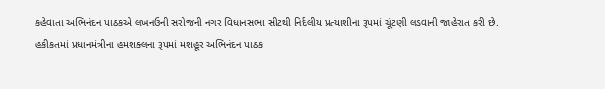કહેવાતા અભિનંદન પાઠકએ લખનઉની સરોજની નગર વિધાનસભા સીટથી નિર્દલીય પ્રત્યાશીના રૂપમાં ચૂંટણી લડવાની જાહેરાત કરી છે.
હકીકતમાં પ્રધાનમંત્રીના હમશક્લના રૂપમાં મશહૂર અભિનંદન પાઠક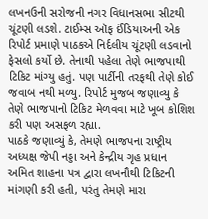લખનઉની સરોજની નગર વિધાનસભા સીટથી ચૂંટણી લડશે. ટાઈમ્સ ઑફ ઈંડિયાઅની એક રિપોર્ટ પ્રમાણે પાઠકએ નિર્દલીય ચૂંટણી લડવાનો ફેસલો કર્યો છે. તેનાથી પહેલા તેણે ભાજપાથી ટિકિટ માંગ્યુ હતું. પણ પાર્ટીની તરફથી તેણે કોઈ જવાબ નથી મળ્યુ. રિપોર્ટ મુજબ જણાવ્યુ કે તેણે ભાજપાનો ટિકિટ મેળવવા માટે ખૂબ કોશિશ કરી પણ અસફળ રહ્યા.
પાઠકે જણાવ્યું કે, તેમણે ભાજપના રાષ્ટ્રીય અધ્યક્ષ જેપી નડ્ડા અને કેન્દ્રીય ગૃહ પ્રધાન અમિત શાહના પત્ર દ્વારા લખનૌથી ટિકિટની માંગણી કરી હતી, પરંતુ તેમણે મારા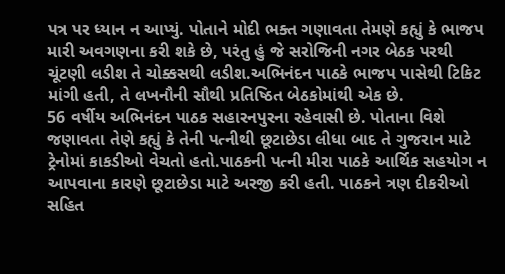પત્ર પર ધ્યાન ન આપ્યું. પોતાને મોદી ભક્ત ગણાવતા તેમણે કહ્યું કે ભાજપ મારી અવગણના કરી શકે છે, પરંતુ હું જે સરોજિની નગર બેઠક પરથી ચૂંટણી લડીશ તે ચોક્કસથી લડીશ.અભિનંદન પાઠકે ભાજપ પાસેથી ટિકિટ માંગી હતી, તે લખનૌની સૌથી પ્રતિષ્ઠિત બેઠકોમાંથી એક છે.
56 વર્ષીય અભિનંદન પાઠક સહારનપુરના રહેવાસી છે. પોતાના વિશે જણાવતા તેણે કહ્યું કે તેની પત્નીથી છૂટાછેડા લીધા બાદ તે ગુજરાન માટે ટ્રેનોમાં કાકડીઓ વેચતો હતો.પાઠકની પત્ની મીરા પાઠકે આર્થિક સહયોગ ન આપવાના કારણે છૂટાછેડા માટે અરજી કરી હતી. પાઠકને ત્રણ દીકરીઓ સહિત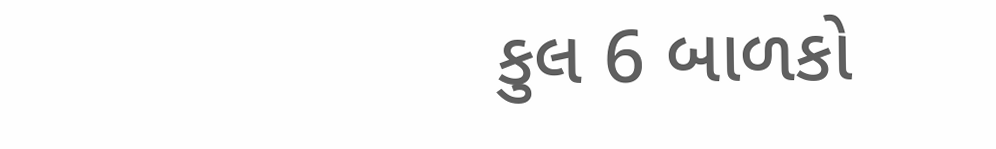કુલ 6 બાળકો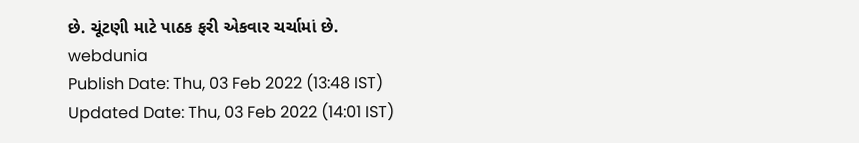છે. ચૂંટણી માટે પાઠક ફરી એકવાર ચર્ચામાં છે.
webdunia
Publish Date: Thu, 03 Feb 2022 (13:48 IST)
Updated Date: Thu, 03 Feb 2022 (14:01 IST)